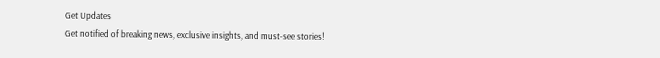Get Updates
Get notified of breaking news, exclusive insights, and must-see stories!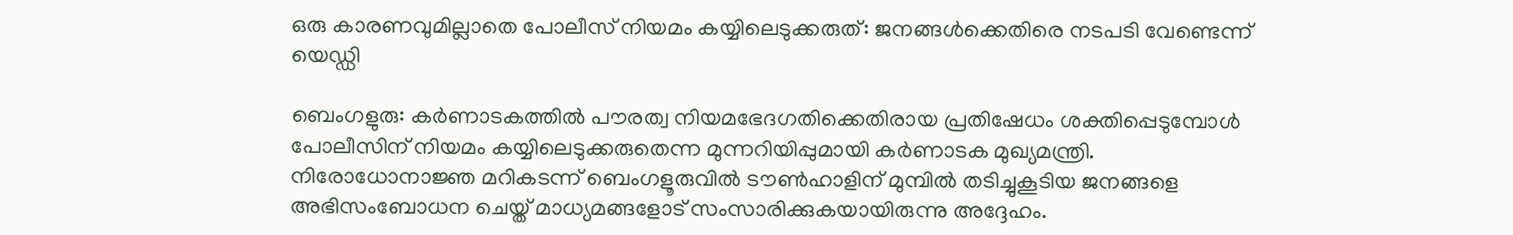ഒരു കാരണവുമില്ലാതെ പോലീസ് നിയമം കയ്യിലെടുക്കരുത്: ജനങ്ങള്‍ക്കെതിരെ നടപടി വേണ്ടെന്ന് യെഡ്ഡി

ബെംഗളുരു: കര്‍ണാടകത്തില്‍ പൗരത്വ നിയമഭേദഗതിക്കെതിരായ പ്രതിഷേധം ശക്തിപ്പെടുമ്പോള്‍ പോലീസിന് നിയമം കയ്യിലെടുക്കരുതെന്ന മുന്നറിയിപ്പുമായി കര്‍ണാടക മുഖ്യമന്ത്രി. നിരോധോനാജ്ഞ മറികടന്ന് ബെംഗളൂരുവില്‍ ടൗണ്‍ഹാളിന് മുമ്പില്‍ തടിച്ചുകൂടിയ ജനങ്ങളെ അഭിസംബോധന ചെയ്ത് മാധ്യമങ്ങളോട് സംസാരിക്കുകയായിരുന്നു അദ്ദേഹം.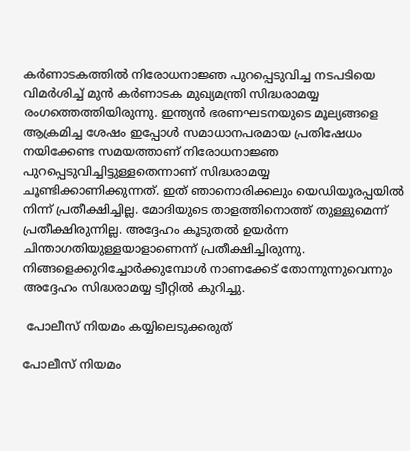കര്‍ണാടകത്തില്‍ നിരോധനാജ്ഞ പുറപ്പെടുവിച്ച നടപടിയെ വിമര്‍ശിച്ച് മുന്‍ കര്‍ണാടക മുഖ്യമന്ത്രി സിദ്ധരാമയ്യ രംഗത്തെത്തിയിരുന്നു. ഇന്ത്യന്‍ ഭരണഘടനയുടെ മൂല്യങ്ങളെ ആക്രമിച്ച ശേഷം ഇപ്പോള്‍ സമാധാനപരമായ പ്രതിഷേധം നയിക്കേണ്ട സമയത്താണ് നിരോധനാജ്ഞ പുറപ്പെടുവിച്ചിട്ടുള്ളതെന്നാണ് സിദ്ധരാമയ്യ ചൂണ്ടിക്കാണിക്കുന്നത്. ഇത് ഞാനൊരിക്കലും യെഡിയൂരപ്പയില്‍ നിന്ന് പ്രതീക്ഷിച്ചില്ല. മോദിയുടെ താളത്തിനൊത്ത് തുള്ളുമെന്ന് പ്രതീക്ഷിരുന്നില്ല. അദ്ദേഹം കൂടുതല്‍ ഉയര്‍ന്ന ചിന്താഗതിയുള്ളയാളാണെന്ന് പ്രതീക്ഷിച്ചിരുന്നു. നിങ്ങളെക്കുറിച്ചോര്‍ക്കുമ്പോള്‍ നാണക്കേട് തോന്നുന്നുവെന്നും അദ്ദേഹം സിദ്ധരാമയ്യ ട്വീറ്റില്‍ കുറിച്ചു.

 പോലീസ് നിയമം കയ്യിലെടുക്കരുത്

പോലീസ് നിയമം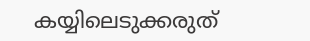കയ്യിലെടുക്കരുത്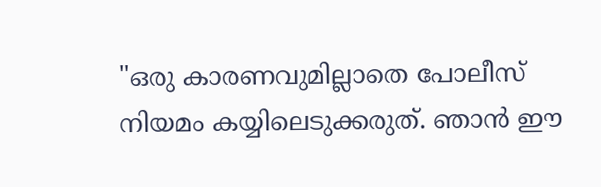"ഒരു കാരണവുമില്ലാതെ പോലീസ് നിയമം കയ്യിലെടുക്കരുത്. ഞാന്‍ ഈ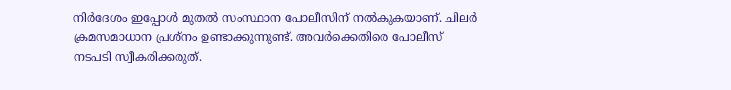നിര്‍ദേശം ഇപ്പോള്‍ മുതല്‍ സംസ്ഥാന പോലീസിന് നല്‍കുകയാണ്. ചിലര്‍ ക്രമസമാധാന പ്രശ്നം ഉണ്ടാക്കുന്നുണ്ട്. അവര്‍ക്കെതിരെ പോലീസ് നടപടി സ്വീകരിക്കരുത്.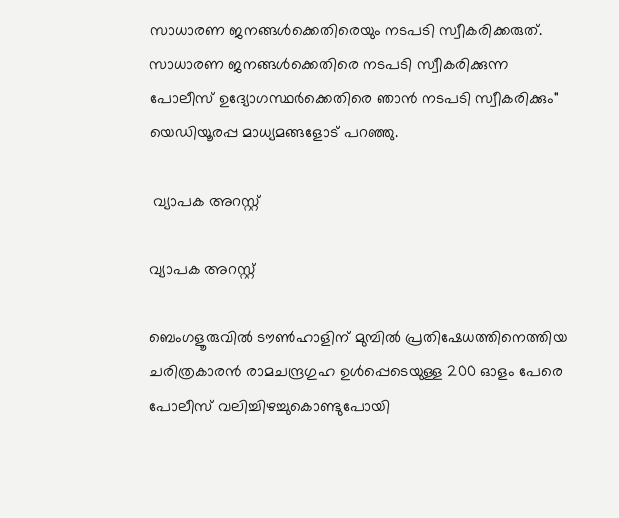സാധാരണ ജനങ്ങള്‍ക്കെതിരെയും നടപടി സ്വീകരിക്കരുത്. സാധാരണ ജനങ്ങള്‍ക്കെതിരെ നടപടി സ്വീകരിക്കുന്ന പോലീസ് ഉദ്യോഗസ്ഥര്‍ക്കെതിരെ ഞാന്‍ നടപടി സ്വീകരിക്കും" യെഡിയൂരപ്പ മാധ്യമങ്ങളോട് പറഞ്ഞു.

 വ്യാപക അറസ്റ്റ്

വ്യാപക അറസ്റ്റ്

ബെംഗളൂരുവില്‍ ടൗണ്‍ഹാളിന് മുമ്പില്‍ പ്രതിഷേധത്തിനെത്തിയ ചരിത്രകാരന്‍ രാമചന്ദ്രഗുഹ ഉള്‍പ്പെടെയുള്ള 200 ഓളം പേരെ പോലീസ് വലിച്ചിഴച്ചുകൊണ്ടുപോയി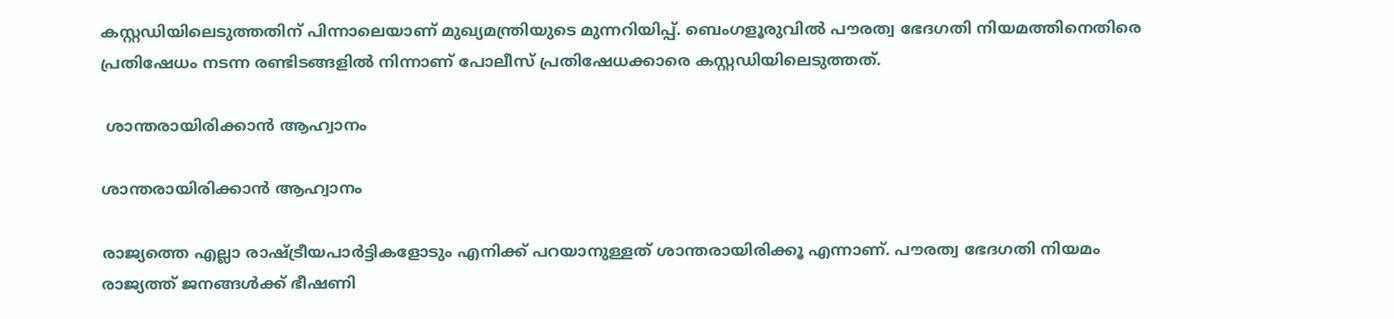കസ്റ്റഡിയിലെടുത്തതിന് പിന്നാലെയാണ് മുഖ്യമന്ത്രിയുടെ മുന്നറിയിപ്പ്. ബെംഗളൂരുവില്‍ പൗരത്വ ഭേദഗതി നിയമത്തിനെതിരെ പ്രതിഷേധം നടന്ന രണ്ടിടങ്ങളില്‍ നിന്നാണ് പോലീസ് പ്രതിഷേധക്കാരെ കസ്റ്റഡിയിലെടുത്തത്.

 ശാന്തരായിരിക്കാന്‍ ആഹ്വാനം

ശാന്തരായിരിക്കാന്‍ ആഹ്വാനം

രാജ്യത്തെ എല്ലാ രാഷ്ട്രീയപാര്‍ട്ടികളോടും എനിക്ക് പറയാനുള്ളത് ശാന്തരായിരിക്കൂ എന്നാണ്. പൗരത്വ ഭേദഗതി നിയമം രാജ്യത്ത് ജനങ്ങള്‍ക്ക് ഭീഷണി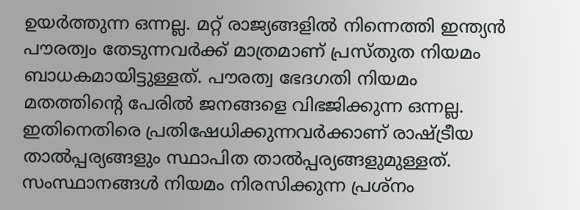ഉയര്‍ത്തുന്ന ഒന്നല്ല. മറ്റ് രാജ്യങ്ങളില്‍ നിന്നെത്തി ഇന്ത്യന്‍ പൗരത്വം തേടുന്നവര്‍ക്ക് മാത്രമാണ് പ്രസ്തുത നിയമം ബാധകമായിട്ടുള്ളത്. പൗരത്വ ഭേദഗതി നിയമം മതത്തിന്റെ പേരില്‍ ജനങ്ങളെ വിഭജിക്കുന്ന ഒന്നല്ല. ഇതിനെതിരെ പ്രതിഷേധിക്കുന്നവര്‍ക്കാണ് രാഷ്ട്രീയ താല്‍പ്പര്യങ്ങളും സ്ഥാപിത താല്‍പ്പര്യങ്ങളുമുള്ളത്. സംസ്ഥാനങ്ങള്‍ നിയമം നിരസിക്കുന്ന പ്രശ്നം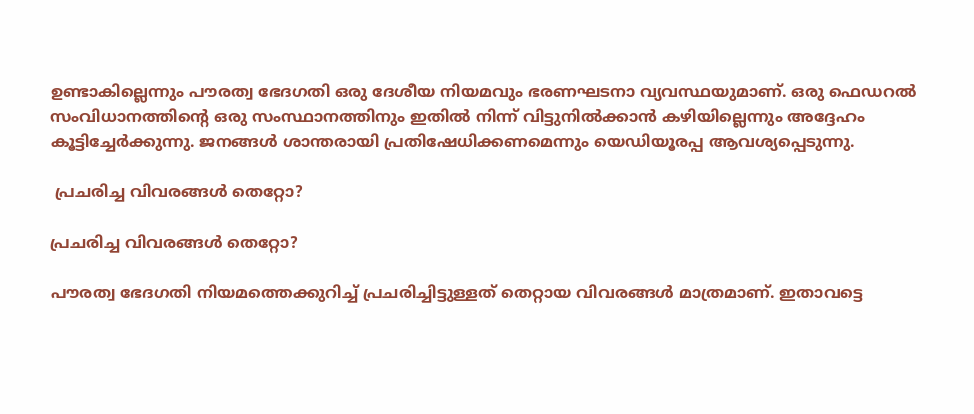ഉണ്ടാകില്ലെന്നും പൗരത്വ ഭേദഗതി ഒരു ദേശീയ നിയമവും ഭരണഘടനാ വ്യവസ്ഥയുമാണ്. ഒരു ഫെഡറല്‍ സംവിധാനത്തിന്റെ ഒരു സംസ്ഥാനത്തിനും ഇതില്‍ നിന്ന് വിട്ടുനില്‍ക്കാന്‍ കഴിയില്ലെന്നും അദ്ദേഹം കൂട്ടിച്ചേര്‍ക്കുന്നു. ജനങ്ങള്‍ ശാന്തരായി പ്രതിഷേധിക്കണമെന്നും യെഡിയൂരപ്പ ആവശ്യപ്പെടുന്നു.

 പ്രചരിച്ച വിവരങ്ങള്‍ തെറ്റോ?

പ്രചരിച്ച വിവരങ്ങള്‍ തെറ്റോ?

പൗരത്വ ഭേദഗതി നിയമത്തെക്കുറിച്ച് പ്രചരിച്ചിട്ടുള്ളത് തെറ്റായ വിവരങ്ങള്‍ മാത്രമാണ്. ഇതാവട്ടെ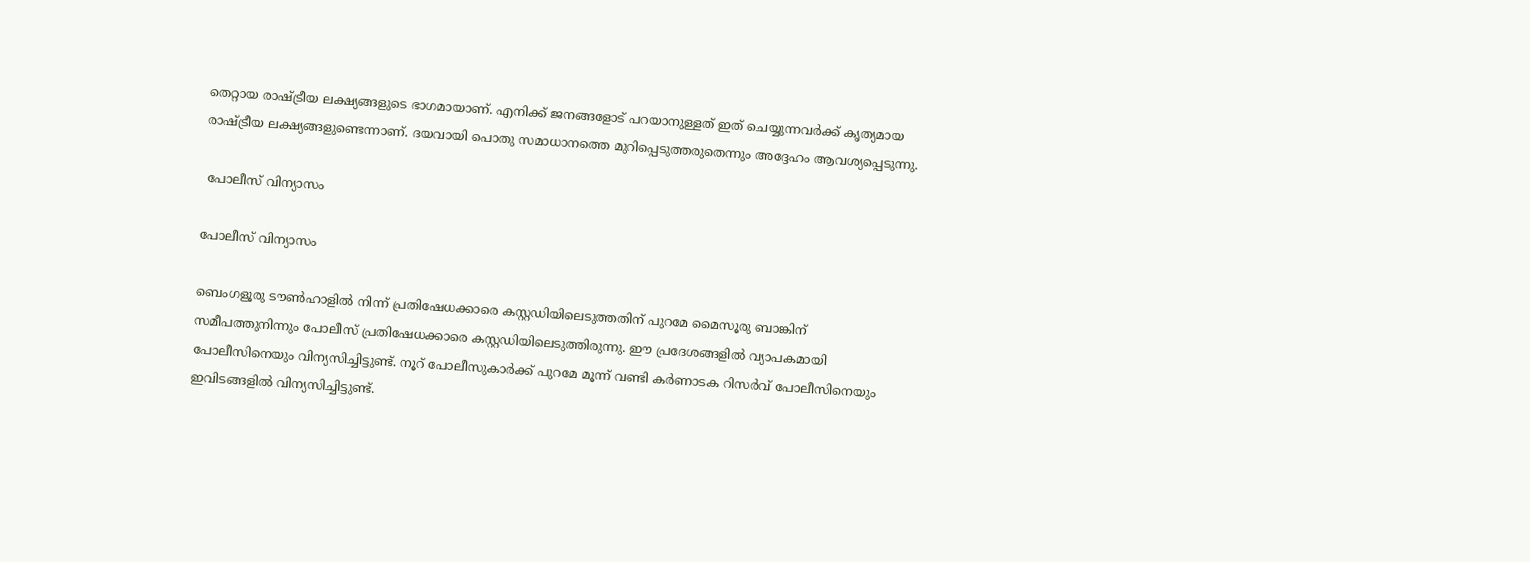തെറ്റായ രാഷ്ട്രീയ ലക്ഷ്യങ്ങളുടെ ഭാഗമായാണ്. എനിക്ക് ജനങ്ങളോട് പറയാനുള്ളത് ഇത് ചെയ്യുന്നവര്‍ക്ക് കൃത്യമായ രാഷ്ട്രീയ ലക്ഷ്യങ്ങളുണ്ടെന്നാണ്. ദയവായി പൊതു സമാധാനത്തെ മുറിപ്പെടുത്തരുതെന്നും അദ്ദേഹം ആവശ്യപ്പെടുന്നു.

 പോലീസ് വിന്യാസം

പോലീസ് വിന്യാസം

ബെംഗളൂരു ടൗണ്‍ഹാളില്‍ നിന്ന് പ്രതിഷേധക്കാരെ കസ്റ്റഡിയിലെടുത്തതിന് പുറമേ മൈസൂരു ബാങ്കിന് സമീപത്തുനിന്നും പോലീസ് പ്രതിഷേധക്കാരെ കസ്റ്റഡിയിലെടുത്തിരുന്നു. ഈ പ്രദേശങ്ങളില്‍ വ്യാപകമായി പോലീസിനെയും വിന്യസിച്ചിട്ടുണ്ട്. നൂറ് പോലീസുകാര്‍ക്ക് പുറമേ മൂന്ന് വണ്ടി കര്‍ണാടക റിസര്‍വ് പോലീസിനെയും ഇവിടങ്ങളില്‍ വിന്യസിച്ചിട്ടുണ്ട്.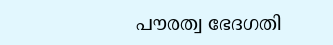പൗരത്വ ഭേദഗതി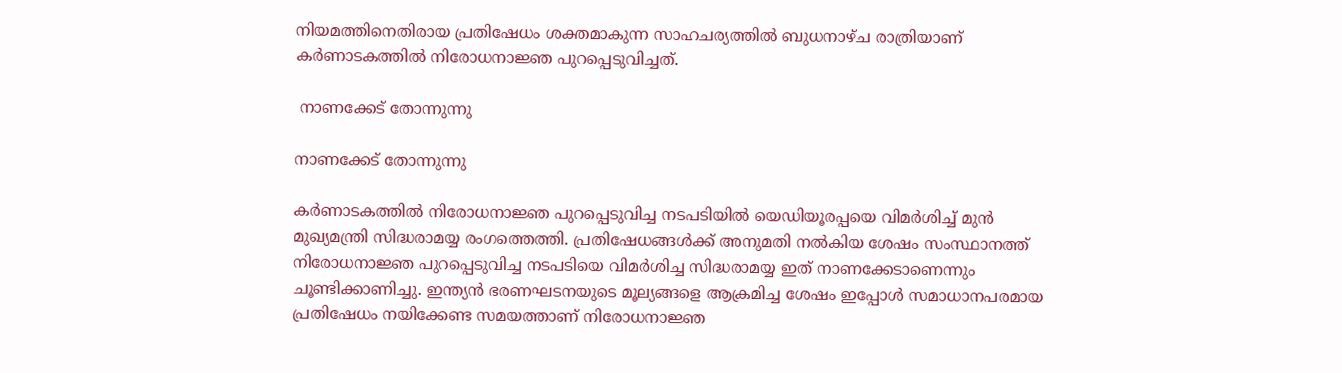നിയമത്തിനെതിരായ പ്രതിഷേധം ശക്തമാകുന്ന സാഹചര്യത്തില്‍ ബുധനാഴ്ച രാത്രിയാണ് കര്‍ണാടകത്തില്‍ നിരോധനാജ്ഞ പുറപ്പെടുവിച്ചത്.

 നാണക്കേട് തോന്നുന്നു

നാണക്കേട് തോന്നുന്നു

കര്‍ണാടകത്തില്‍ നിരോധനാജ്ഞ പുറപ്പെടുവിച്ച നടപടിയില്‍ യെഡിയൂരപ്പയെ വിമര്‍ശിച്ച് മുന്‍ മുഖ്യമന്ത്രി സിദ്ധരാമയ്യ രംഗത്തെത്തി. പ്രതിഷേധങ്ങള്‍ക്ക് അനുമതി നല്‍കിയ ശേഷം സംസ്ഥാനത്ത് നിരോധനാജ്ഞ പുറപ്പെടുവിച്ച നടപടിയെ വിമര്‍ശിച്ച സിദ്ധരാമയ്യ ഇത് നാണക്കേടാണെന്നും ചൂണ്ടിക്കാണിച്ചു. ഇന്ത്യന്‍ ഭരണഘടനയുടെ മൂല്യങ്ങളെ ആക്രമിച്ച ശേഷം ഇപ്പോള്‍ സമാധാനപരമായ പ്രതിഷേധം നയിക്കേണ്ട സമയത്താണ് നിരോധനാജ്ഞ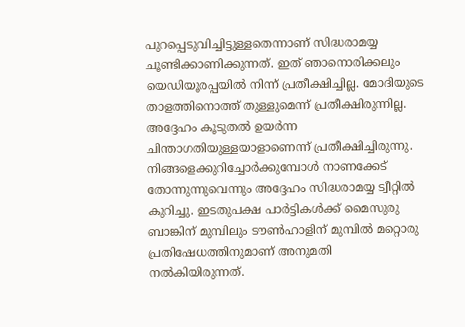പുറപ്പെടുവിച്ചിട്ടുള്ളതെന്നാണ് സിദ്ധരാമയ്യ ചൂണ്ടിക്കാണിക്കുന്നത്. ഇത് ഞാനൊരിക്കലും യെഡിയൂരപ്പയില്‍ നിന്ന് പ്രതീക്ഷിച്ചില്ല. മോദിയുടെ താളത്തിനൊത്ത് തുള്ളുമെന്ന് പ്രതീക്ഷിരുന്നില്ല. അദ്ദേഹം കൂടുതല്‍ ഉയര്‍ന്ന ചിന്താഗതിയുള്ളയാളാണെന്ന് പ്രതീക്ഷിച്ചിരുന്നു. നിങ്ങളെക്കുറിച്ചോര്‍ക്കുമ്പോള്‍ നാണക്കേട് തോന്നുന്നുവെന്നും അദ്ദേഹം സിദ്ധരാമയ്യ ട്വീറ്റില്‍ കുറിച്ചു. ഇടതുപക്ഷ പാര്‍ട്ടികള്‍ക്ക് മൈസുരു ബാങ്കിന് മുമ്പിലും ടൗണ്‍ഹാളിന് മുമ്പില്‍ മറ്റൊരു പ്രതിഷേധത്തിനുമാണ് അനുമതി നല്‍കിയിരുന്നത്.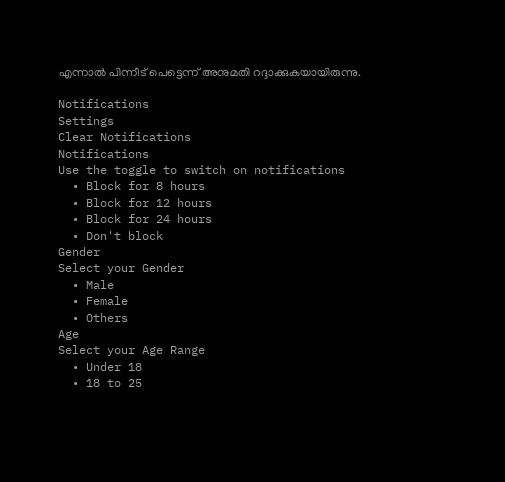എന്നാല്‍ പിന്നീട് പെട്ടെന്ന് അനുമതി റദ്ദാക്കുകയായിരുന്നു.

Notifications
Settings
Clear Notifications
Notifications
Use the toggle to switch on notifications
  • Block for 8 hours
  • Block for 12 hours
  • Block for 24 hours
  • Don't block
Gender
Select your Gender
  • Male
  • Female
  • Others
Age
Select your Age Range
  • Under 18
  • 18 to 25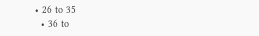• 26 to 35
  • 36 to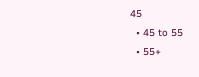45
  • 45 to 55
  • 55+